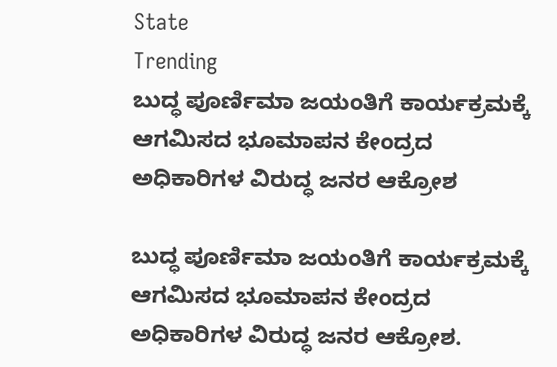State
Trending
ಬುದ್ಧ ಪೂರ್ಣಿಮಾ ಜಯಂತಿಗೆ ಕಾರ್ಯಕ್ರಮಕ್ಕೆ ಆಗಮಿಸದ ಭೂಮಾಪನ ಕೇಂದ್ರದ ಅಧಿಕಾರಿಗಳ ವಿರುದ್ಧ ಜನರ ಆಕ್ರೋಶ

ಬುದ್ಧ ಪೂರ್ಣಿಮಾ ಜಯಂತಿಗೆ ಕಾರ್ಯಕ್ರಮಕ್ಕೆ ಆಗಮಿಸದ ಭೂಮಾಪನ ಕೇಂದ್ರದ ಅಧಿಕಾರಿಗಳ ವಿರುದ್ಧ ಜನರ ಆಕ್ರೋಶ.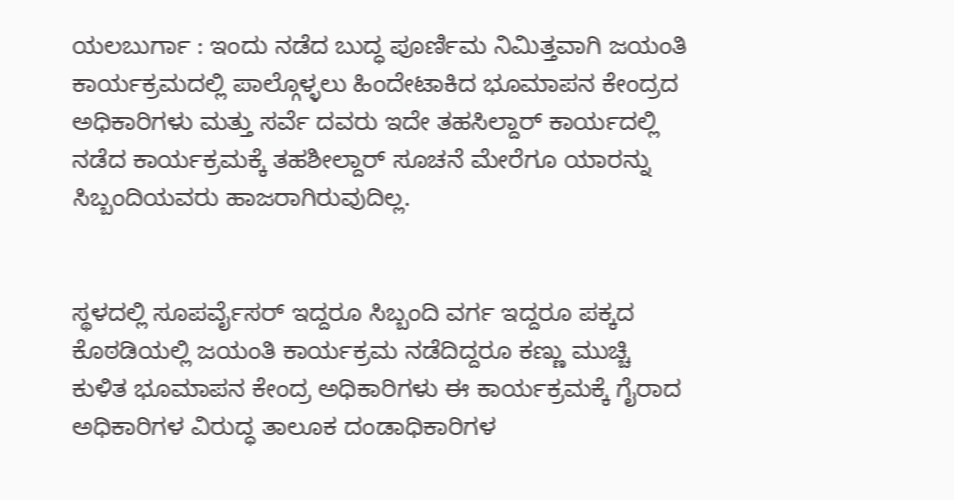ಯಲಬುರ್ಗಾ : ಇಂದು ನಡೆದ ಬುದ್ಧ ಪೂರ್ಣಿಮ ನಿಮಿತ್ತವಾಗಿ ಜಯಂತಿ ಕಾರ್ಯಕ್ರಮದಲ್ಲಿ ಪಾಲ್ಗೊಳ್ಳಲು ಹಿಂದೇಟಾಕಿದ ಭೂಮಾಪನ ಕೇಂದ್ರದ ಅಧಿಕಾರಿಗಳು ಮತ್ತು ಸರ್ವೆ ದವರು ಇದೇ ತಹಸಿಲ್ದಾರ್ ಕಾರ್ಯದಲ್ಲಿ ನಡೆದ ಕಾರ್ಯಕ್ರಮಕ್ಕೆ ತಹಶೀಲ್ದಾರ್ ಸೂಚನೆ ಮೇರೆಗೂ ಯಾರನ್ನು ಸಿಬ್ಬಂದಿಯವರು ಹಾಜರಾಗಿರುವುದಿಲ್ಲ.


ಸ್ಥಳದಲ್ಲಿ ಸೂಪರ್ವೈಸರ್ ಇದ್ದರೂ ಸಿಬ್ಬಂದಿ ವರ್ಗ ಇದ್ದರೂ ಪಕ್ಕದ ಕೊಠಡಿಯಲ್ಲಿ ಜಯಂತಿ ಕಾರ್ಯಕ್ರಮ ನಡೆದಿದ್ದರೂ ಕಣ್ಣು ಮುಚ್ಚಿ ಕುಳಿತ ಭೂಮಾಪನ ಕೇಂದ್ರ ಅಧಿಕಾರಿಗಳು ಈ ಕಾರ್ಯಕ್ರಮಕ್ಕೆ ಗೈರಾದ ಅಧಿಕಾರಿಗಳ ವಿರುದ್ಧ ತಾಲೂಕ ದಂಡಾಧಿಕಾರಿಗಳ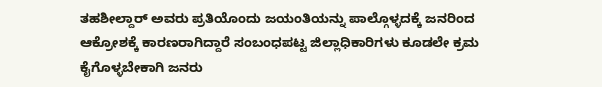ತಹಶೀಲ್ದಾರ್ ಅವರು ಪ್ರತಿಯೊಂದು ಜಯಂತಿಯನ್ನು ಪಾಲ್ಗೊಳ್ಳದಕ್ಕೆ ಜನರಿಂದ ಆಕ್ರೋಶಕ್ಕೆ ಕಾರಣರಾಗಿದ್ದಾರೆ ಸಂಬಂಧಪಟ್ಟ ಜಿಲ್ಲಾಧಿಕಾರಿಗಳು ಕೂಡಲೇ ಕ್ರಮ ಕೈಗೊಳ್ಳಬೇಕಾಗಿ ಜನರು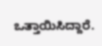ಒತ್ತಾಯಿಸಿದ್ದಾರೆ.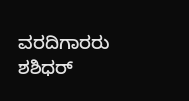ವರದಿಗಾರರು ಶಶಿಧರ್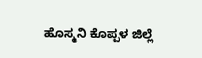ಹೊಸ್ಮನಿ ಕೊಪ್ಪಳ ಜಿಲ್ಲೆ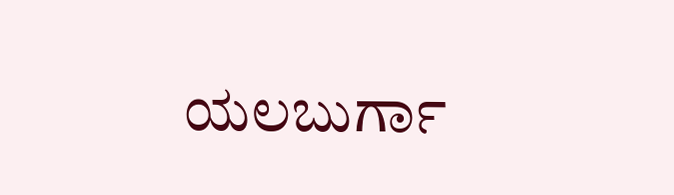ಯಲಬುರ್ಗಾ